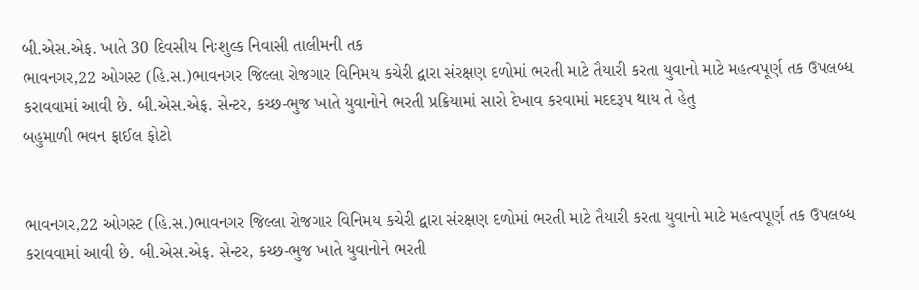બી.એસ.એફ. ખાતે 30 દિવસીય નિઃશુલ્ક નિવાસી તાલીમની તક
ભાવનગર,22 ઓગસ્ટ (હિ.સ.)ભાવનગર જિલ્લા રોજગાર વિનિમય કચેરી દ્વારા સંરક્ષણ દળોમાં ભરતી માટે તૈયારી કરતા યુવાનો માટે મહત્વપૂર્ણ તક ઉપલબ્ધ કરાવવામાં આવી છે. બી.એસ.એફ. સેન્ટર, કચ્છ-ભુજ ખાતે યુવાનોને ભરતી પ્રક્રિયામાં સારો દેખાવ કરવામાં મદદરૂપ થાય તે હેતુ
બહુમાળી ભવન ફાઈલ ફોટો


ભાવનગર,22 ઓગસ્ટ (હિ.સ.)ભાવનગર જિલ્લા રોજગાર વિનિમય કચેરી દ્વારા સંરક્ષણ દળોમાં ભરતી માટે તૈયારી કરતા યુવાનો માટે મહત્વપૂર્ણ તક ઉપલબ્ધ કરાવવામાં આવી છે. બી.એસ.એફ. સેન્ટર, કચ્છ-ભુજ ખાતે યુવાનોને ભરતી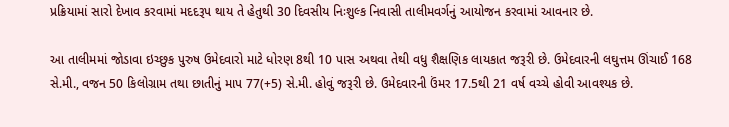પ્રક્રિયામાં સારો દેખાવ કરવામાં મદદરૂપ થાય તે હેતુથી 30 દિવસીય નિઃશુલ્ક નિવાસી તાલીમવર્ગનું આયોજન કરવામાં આવનાર છે.

આ તાલીમમાં જોડાવા ઇચ્છુક પુરુષ ઉમેદવારો માટે ધોરણ 8થી 10 પાસ અથવા તેથી વધુ શૈક્ષણિક લાયકાત જરૂરી છે. ઉમેદવારની લઘુત્તમ ઊંચાઈ 168 સે.મી., વજન 50 કિલોગ્રામ તથા છાતીનું માપ 77(+5) સે.મી. હોવું જરૂરી છે. ઉમેદવારની ઉંમર 17.5થી 21 વર્ષ વચ્ચે હોવી આવશ્યક છે.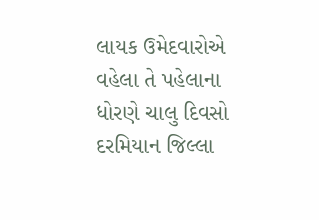લાયક ઉમેદવારોએ વહેલા તે પહેલાના ધોરણે ચાલુ દિવસો દરમિયાન જિલ્લા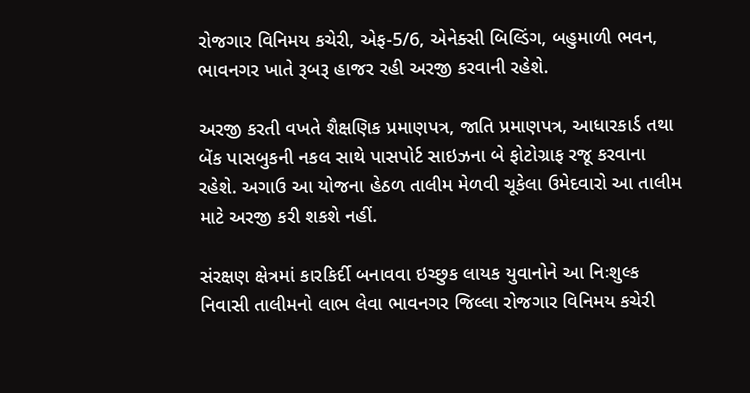રોજગાર વિનિમય કચેરી, એફ-5/6, એનેક્સી બિલ્ડિંગ, બહુમાળી ભવન, ભાવનગર ખાતે રૂબરૂ હાજર રહી અરજી કરવાની રહેશે.

અરજી કરતી વખતે શૈક્ષણિક પ્રમાણપત્ર, જાતિ પ્રમાણપત્ર, આધારકાર્ડ તથા બેંક પાસબુકની નકલ સાથે પાસપોર્ટ સાઇઝના બે ફોટોગ્રાફ રજૂ કરવાના રહેશે. અગાઉ આ યોજના હેઠળ તાલીમ મેળવી ચૂકેલા ઉમેદવારો આ તાલીમ માટે અરજી કરી શકશે નહીં.

સંરક્ષણ ક્ષેત્રમાં કારકિર્દી બનાવવા ઇચ્છુક લાયક યુવાનોને આ નિઃશુલ્ક નિવાસી તાલીમનો લાભ લેવા ભાવનગર જિલ્લા રોજગાર વિનિમય કચેરી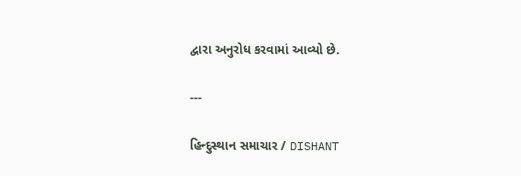દ્વારા અનુરોધ કરવામાં આવ્યો છે.

---

હિન્દુસ્થાન સમાચાર / DISHANT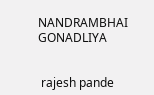NANDRAMBHAI GONADLIYA


 rajesh pande